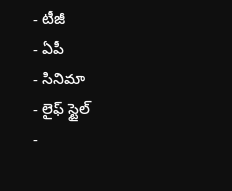- టీజీ
- ఏపీ
- సినిమా
- లైఫ్ స్టైల్
-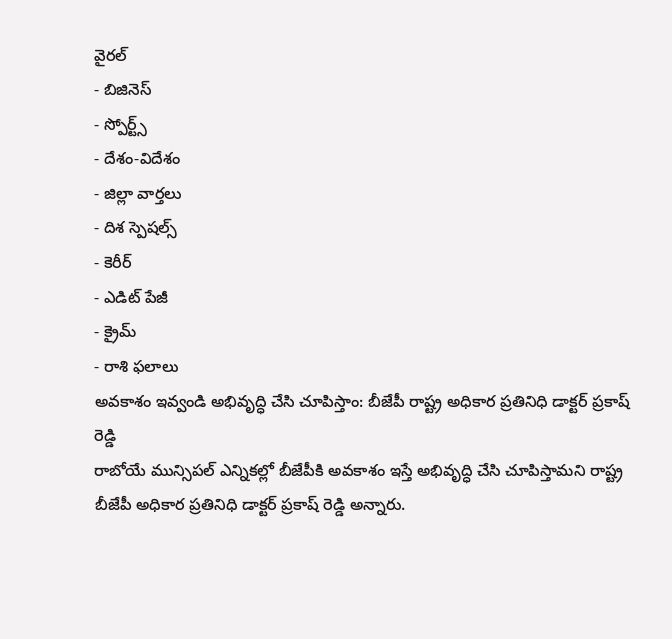వైరల్
- బిజినెస్
- స్పోర్ట్స్
- దేశం-విదేశం
- జిల్లా వార్తలు
- దిశ స్పెషల్స్
- కెరీర్
- ఎడిట్ పేజీ
- క్రైమ్
- రాశి ఫలాలు
అవకాశం ఇవ్వండి అభివృద్ధి చేసి చూపిస్తాం: బీజేపీ రాష్ట్ర అధికార ప్రతినిధి డాక్టర్ ప్రకాష్ రెడ్డి
రాబోయే మున్సిపల్ ఎన్నికల్లో బీజేపీకి అవకాశం ఇస్తే అభివృద్ధి చేసి చూపిస్తామని రాష్ట్ర బీజేపీ అధికార ప్రతినిధి డాక్టర్ ప్రకాష్ రెడ్డి అన్నారు.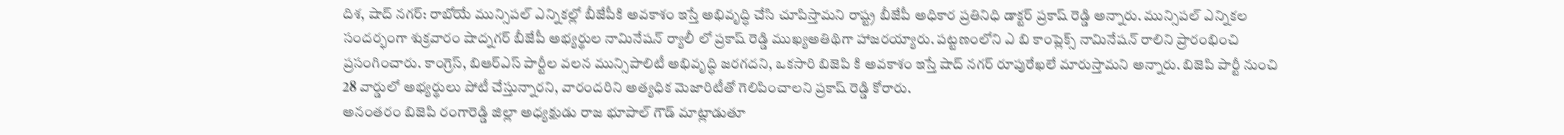దిశ, షాద్ నగర్: రాబోయే మున్సిపల్ ఎన్నికల్లో బీజేపీకి అవకాశం ఇస్తే అభివృద్ధి చేసి చూపిస్తామని రాష్ట్ర బీజేపీ అధికార ప్రతినిధి డాక్టర్ ప్రకాష్ రెడ్డి అన్నారు. మున్సిపల్ ఎన్నికల సందర్భంగా శుక్రవారం షాద్నగర్ బీజేపీ అభ్యర్థుల నామినేషన్ ర్యాలీ లో ప్రకాష్ రెడ్డి ముఖ్యఅతిథిగా హాజరయ్యారు. పట్టణంలోని ఎ బి కాంప్లెక్స్ నామినేషన్ రాలిని ప్రారంభించి ప్రసంగించారు. కాంగ్రెస్, బిఆర్ఎస్ పార్టీల వలన మున్సిపాలిటీ అభివృద్ధి జరగదని, ఒకసారి బిజెపి కి అవకాశం ఇస్తే షాద్ నగర్ రూపురేఖలే మారుస్తామని అన్నారు. బిజెపి పార్టీ నుంచి 28 వార్డులో అభ్యర్థులు పోటీ చేస్తున్నారని, వారందరిని అత్యధిక మెజారిటీతో గెలిపించాలని ప్రకాష్ రెడ్డి కోరారు.
అనంతరం బిజెపి రంగారెడ్డి జిల్లా అధ్యక్షుడు రాజ భూపాల్ గౌడ్ మాట్లాడుతూ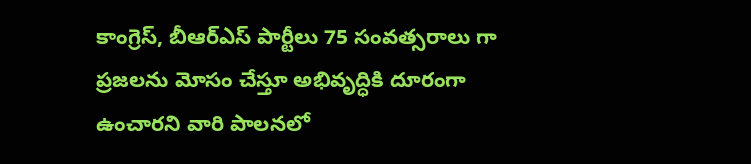కాంగ్రెస్, బీఆర్ఎస్ పార్టీలు 75 సంవత్సరాలు గా ప్రజలను మోసం చేస్తూ అభివృద్ధికి దూరంగా ఉంచారని వారి పాలనలో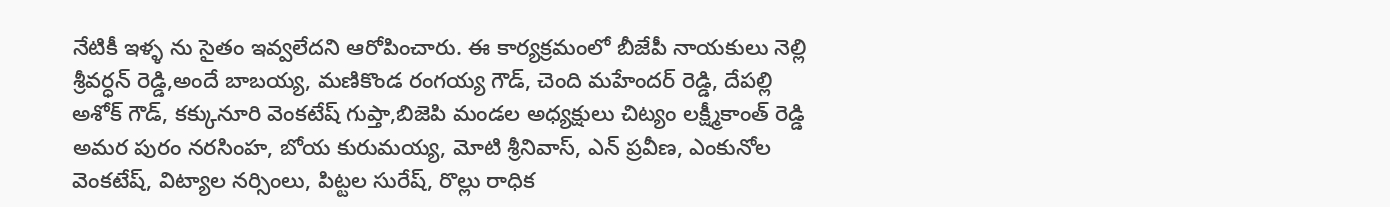నేటికీ ఇళ్ళ ను సైతం ఇవ్వలేదని ఆరోపించారు. ఈ కార్యక్రమంలో బీజేపీ నాయకులు నెల్లి శ్రీవర్ధన్ రెడ్డి,అందే బాబయ్య, మణికొండ రంగయ్య గౌడ్, చెంది మహేందర్ రెడ్డి, దేపల్లి అశోక్ గౌడ్, కక్కునూరి వెంకటేష్ గుప్తా,బిజెపి మండల అధ్యక్షులు చిట్యం లక్ష్మీకాంత్ రెడ్డి అమర పురం నరసింహ, బోయ కురుమయ్య, మోటి శ్రీనివాస్, ఎన్ ప్రవీణ, ఎంకునోల వెంకటేష్, విట్యాల నర్సింలు, పిట్టల సురేష్, రొల్లు రాధిక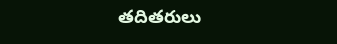తదితరులు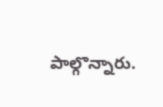పాల్గొన్నారు.